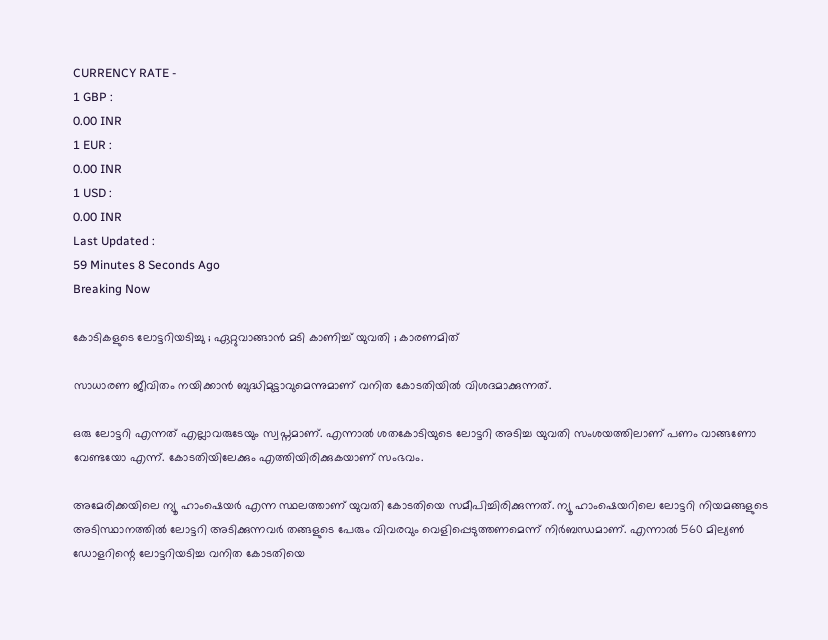CURRENCY RATE -
1 GBP :
0.00 INR
1 EUR :
0.00 INR
1 USD :
0.00 INR
Last Updated :
59 Minutes 8 Seconds Ago
Breaking Now

കോടികളുടെ ലോട്ടറിയടിച്ചു ; ഏറ്റുവാങ്ങാന്‍ മടി കാണിച്ച് യുവതി ; കാരണമിത്

സാധാരണ ജീവിതം നയിക്കാന്‍ ബുദ്ധിമുട്ടാവുമെന്നുമാണ് വനിത കോടതിയില്‍ വിശദമാക്കുന്നത്.

ഒരു ലോട്ടറി എന്നത് എല്ലാവരുടേയും സ്വപ്നമാണ്. എന്നാല്‍ ശതകോടിയുടെ ലോട്ടറി അടിച്ച യുവതി സംശയത്തിലാണ് പണം വാങ്ങണോ വേണ്ടയോ എന്ന്. കോടതിയിലേക്കും എത്തിയിരിക്കുകയാണ് സംഭവം.

അമേരിക്കയിലെ ന്യൂ ഹാംഷെയര്‍ എന്ന സ്ഥലത്താണ് യുവതി കോടതിയെ സമീപിച്ചിരിക്കുന്നത്. ന്യൂ ഹാംഷെയറിലെ ലോട്ടറി നിയമങ്ങളുടെ അടിസ്ഥാനത്തില്‍ ലോട്ടറി അടിക്കുന്നവര്‍ തങ്ങളുടെ പേരും വിവരവും വെളിപ്പെടുത്തണമെന്ന് നിര്‍ബന്ധമാണ്. എന്നാല്‍ 560 മില്യണ്‍ ഡോളറിന്റെ ലോട്ടറിയടിച്ച വനിത കോടതിയെ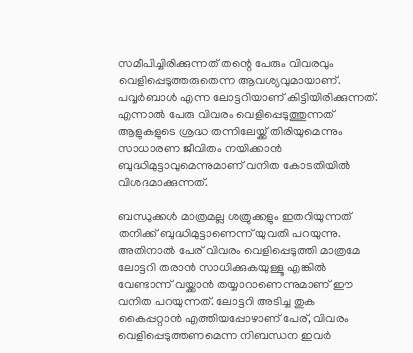സമീപിച്ചിരിക്കുന്നത് തന്റെ പേരും വിവരവും വെളിപ്പെടുത്തരുതെന്ന ആവശ്യവുമായാണ്. പവ്വര്‍ബാള്‍ എന്ന ലോട്ടറിയാണ് കിട്ടിയിരിക്കുന്നത്. എന്നാല്‍ പേരു വിവരം വെളിപ്പെടുത്തുന്നത് ആളുകളുടെ ശ്രദ്ധ തന്നിലേയ്ക്ക് തിരിയുമെന്നും സാധാരണ ജീവിതം നയിക്കാന്‍ ബുദ്ധിമുട്ടാവുമെന്നുമാണ് വനിത കോടതിയില്‍ വിശദമാക്കുന്നത്.

ബന്ധുക്കള്‍ മാത്രമല്ല ശത്രുക്കളും ഇതറിയുന്നത് തനിക്ക് ബുദ്ധിമുട്ടാണെന്ന് യുവതി പറയുന്നു. അതിനാല്‍ പേര് വിവരം വെളിപ്പെടുത്തി മാത്രമേ ലോട്ടറി തരാന്‍ സാധിക്കുകയുള്ളൂ എങ്കില്‍ വേണ്ടാന്ന് വയ്ക്കാന്‍ തയ്യാറാണെന്നുമാണ് ഈ വനിത പറയുന്നത്. ലോട്ടറി അടിച്ച തുക കൈപ്പറ്റാന്‍ എത്തിയപ്പോഴാണ് പേര്, വിവരം വെളിപ്പെടുത്തണമെന്ന നിബന്ധന ഇവര്‍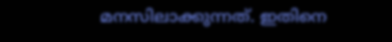മനസിലാക്കുന്നത്. ഇതിനെ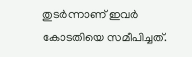തുടര്‍ന്നാണ് ഇവര്‍ കോടതിയെ സമീപിച്ചത്.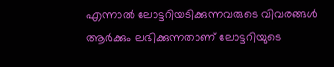എന്നാല്‍ ലോട്ടറിയടിക്കുന്നവരുടെ വിവരങ്ങള്‍ ആര്‍ക്കും ലഭിക്കുന്നതാണ് ലോട്ടറിയുടെ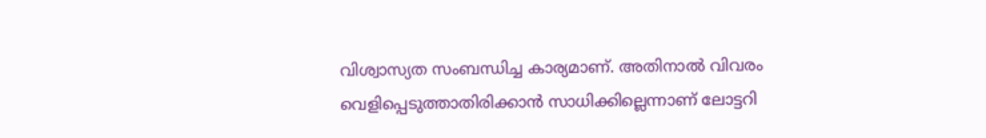വിശ്വാസ്യത സംബന്ധിച്ച കാര്യമാണ്. അതിനാല്‍ വിവരം വെളിപ്പെടുത്താതിരിക്കാന്‍ സാധിക്കില്ലെന്നാണ് ലോട്ടറി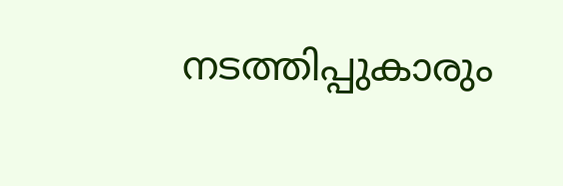നടത്തിപ്പുകാരും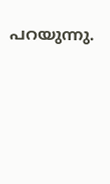പറയുന്നു.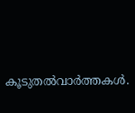കൂടുതല്‍വാര്‍ത്തകള്‍.